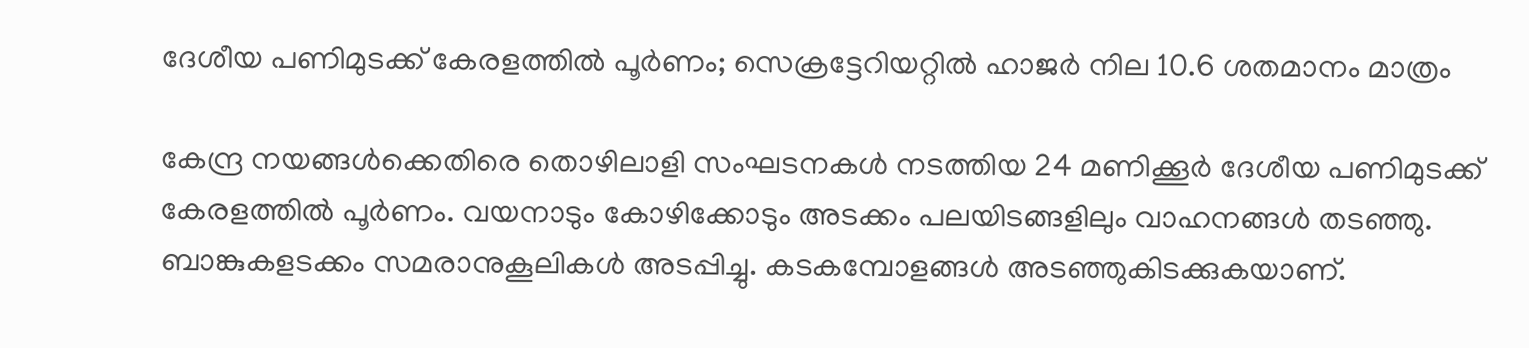ദേശീയ പണിമുടക്ക് കേരളത്തിൽ പൂർണം; സെക്രട്ടേറിയറ്റിൽ ഹാജർ നില 10.6 ശതമാനം മാത്രം

കേന്ദ്ര നയങ്ങൾക്കെതിരെ തൊഴിലാളി സംഘടനകൾ നടത്തിയ 24 മണിക്കൂർ ദേശീയ പണിമുടക്ക് കേരളത്തിൽ പൂർണം. വയനാടും കോഴിക്കോടും അടക്കം പലയിടങ്ങളിലും വാഹനങ്ങൾ തടഞ്ഞു. ബാങ്കുകളടക്കം സമരാനുകൂലികൾ അടപ്പിച്ചു. കടകമ്പോളങ്ങൾ അടഞ്ഞുകിടക്കുകയാണ്.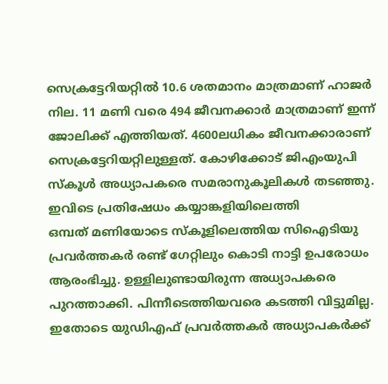സെക്രട്ടേറിയറ്റിൽ 10.6 ശതമാനം മാത്രമാണ് ഹാജർ നില. 11 മണി വരെ 494 ജീവനക്കാർ മാത്രമാണ് ഇന്ന് ജോലിക്ക് എത്തിയത്. 4600ലധികം ജീവനക്കാരാണ് സെക്രട്ടേറിയറ്റിലുള്ളത്. കോഴിക്കോട് ജിഎംയുപി സ്കൂൾ അധ്യാപകരെ സമരാനുകൂലികൾ തടഞ്ഞു. ഇവിടെ പ്രതിഷേധം കയ്യാങ്കളിയിലെത്തി
ഒമ്പത് മണിയോടെ സ്കൂളിലെത്തിയ സിഐടിയു പ്രവർത്തകർ രണ്ട് ഗേറ്റിലും കൊടി നാട്ടി ഉപരോധം ആരംഭിച്ചു. ഉള്ളിലുണ്ടായിരുന്ന അധ്യാപകരെ പുറത്താക്കി. പിന്നീടെത്തിയവരെ കടത്തി വിട്ടുമില്ല. ഇതോടെ യുഡിഎഫ് പ്രവർത്തകർ അധ്യാപകർക്ക്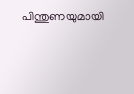പിന്തുണയുമായി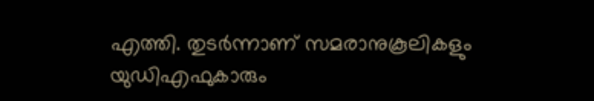എത്തി. തുടർന്നാണ് സമരാനുകൂലികളും യുഡിഎഫുകാരും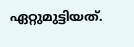ഏറ്റുമുട്ടിയത്.